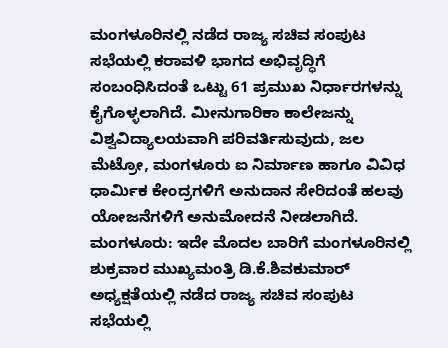ಮಂಗಳೂರಿನಲ್ಲಿ ನಡೆದ ರಾಜ್ಯ ಸಚಿವ ಸಂಪುಟ ಸಭೆಯಲ್ಲಿ ಕರಾವಳಿ ಭಾಗದ ಅಭಿವೃದ್ಧಿಗೆ ಸಂಬಂಧಿಸಿದಂತೆ ಒಟ್ಟು 61 ಪ್ರಮುಖ ನಿರ್ಧಾರಗಳನ್ನು ಕೈಗೊಳ್ಳಲಾಗಿದೆ. ಮೀನುಗಾರಿಕಾ ಕಾಲೇಜನ್ನು ವಿಶ್ವವಿದ್ಯಾಲಯವಾಗಿ ಪರಿವರ್ತಿಸುವುದು, ಜಲ ಮೆಟ್ರೋ, ಮಂಗಳೂರು ಐ ನಿರ್ಮಾಣ ಹಾಗೂ ವಿವಿಧ ಧಾರ್ಮಿಕ ಕೇಂದ್ರಗಳಿಗೆ ಅನುದಾನ ಸೇರಿದಂತೆ ಹಲವು ಯೋಜನೆಗಳಿಗೆ ಅನುಮೋದನೆ ನೀಡಲಾಗಿದೆ.
ಮಂಗಳೂರು: ಇದೇ ಮೊದಲ ಬಾರಿಗೆ ಮಂಗಳೂರಿನಲ್ಲಿ ಶುಕ್ರವಾರ ಮುಖ್ಯಮಂತ್ರಿ ಡಿ.ಕೆ.ಶಿವಕುಮಾರ್ ಅಧ್ಯಕ್ಷತೆಯಲ್ಲಿ ನಡೆದ ರಾಜ್ಯ ಸಚಿವ ಸಂಪುಟ ಸಭೆಯಲ್ಲಿ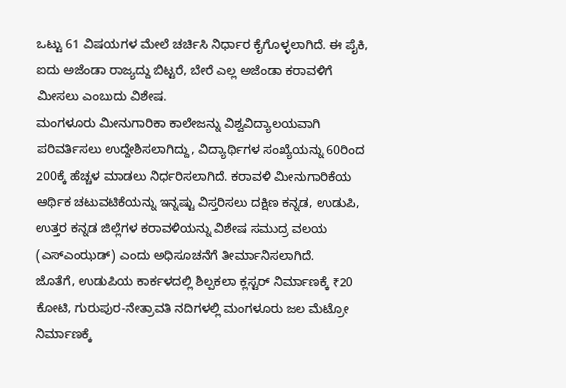ಒಟ್ಟು 61 ವಿಷಯಗಳ ಮೇಲೆ ಚರ್ಚಿಸಿ ನಿರ್ಧಾರ ಕೈಗೊಳ್ಳಲಾಗಿದೆ. ಈ ಪೈಕಿ, ಐದು ಅಜೆಂಡಾ ರಾಜ್ಯದ್ದು ಬಿಟ್ಟರೆ, ಬೇರೆ ಎಲ್ಲ ಅಜೆಂಡಾ ಕರಾವಳಿಗೆ ಮೀಸಲು ಎಂಬುದು ವಿಶೇಷ.
ಮಂಗಳೂರು ಮೀನುಗಾರಿಕಾ ಕಾಲೇಜನ್ನು ವಿಶ್ವವಿದ್ಯಾಲಯವಾಗಿ ಪರಿವರ್ತಿಸಲು ಉದ್ದೇಶಿಸಲಾಗಿದ್ದು, ವಿದ್ಯಾರ್ಥಿಗಳ ಸಂಖ್ಯೆಯನ್ನು 60ರಿಂದ 200ಕ್ಕೆ ಹೆಚ್ಚಳ ಮಾಡಲು ನಿರ್ಧರಿಸಲಾಗಿದೆ. ಕರಾವಳಿ ಮೀನುಗಾರಿಕೆಯ ಆರ್ಥಿಕ ಚಟುವಟಿಕೆಯನ್ನು ಇನ್ನಷ್ಟು ವಿಸ್ತರಿಸಲು ದಕ್ಷಿಣ ಕನ್ನಡ, ಉಡುಪಿ, ಉತ್ತರ ಕನ್ನಡ ಜಿಲ್ಲೆಗಳ ಕರಾವಳಿಯನ್ನು ವಿಶೇಷ ಸಮುದ್ರ ವಲಯ (ಎಸ್ಎಂಝಡ್) ಎಂದು ಅಧಿಸೂಚನೆಗೆ ತೀರ್ಮಾನಿಸಲಾಗಿದೆ.
ಜೊತೆಗೆ, ಉಡುಪಿಯ ಕಾರ್ಕಳದಲ್ಲಿ ಶಿಲ್ಪಕಲಾ ಕ್ಲಸ್ಟರ್ ನಿರ್ಮಾಣಕ್ಕೆ ₹20 ಕೋಟಿ, ಗುರುಪುರ-ನೇತ್ರಾವತಿ ನದಿಗಳಲ್ಲಿ ಮಂಗಳೂರು ಜಲ ಮೆಟ್ರೋ ನಿರ್ಮಾಣಕ್ಕೆ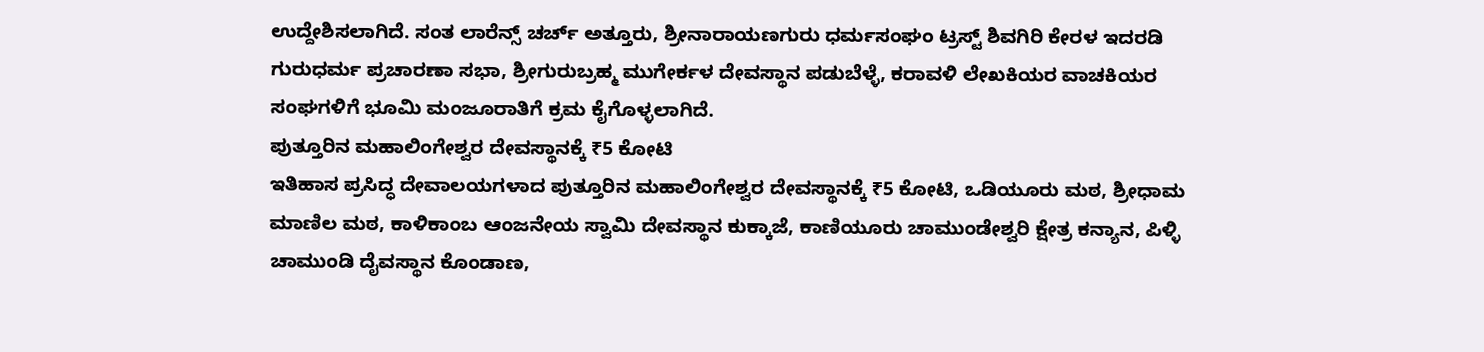ಉದ್ದೇಶಿಸಲಾಗಿದೆ. ಸಂತ ಲಾರೆನ್ಸ್ ಚರ್ಚ್ ಅತ್ತೂರು, ಶ್ರೀನಾರಾಯಣಗುರು ಧರ್ಮಸಂಘಂ ಟ್ರಸ್ಟ್ ಶಿವಗಿರಿ ಕೇರಳ ಇದರಡಿ ಗುರುಧರ್ಮ ಪ್ರಚಾರಣಾ ಸಭಾ, ಶ್ರೀಗುರುಬ್ರಹ್ಮ ಮುಗೇರ್ಕಳ ದೇವಸ್ಥಾನ ಪಡುಬೆಳ್ಳೆ, ಕರಾವಳಿ ಲೇಖಕಿಯರ ವಾಚಕಿಯರ ಸಂಘಗಳಿಗೆ ಭೂಮಿ ಮಂಜೂರಾತಿಗೆ ಕ್ರಮ ಕೈಗೊಳ್ಳಲಾಗಿದೆ.
ಪುತ್ತೂರಿನ ಮಹಾಲಿಂಗೇಶ್ವರ ದೇವಸ್ಥಾನಕ್ಕೆ ₹5 ಕೋಟಿ
ಇತಿಹಾಸ ಪ್ರಸಿದ್ಧ ದೇವಾಲಯಗಳಾದ ಪುತ್ತೂರಿನ ಮಹಾಲಿಂಗೇಶ್ವರ ದೇವಸ್ಥಾನಕ್ಕೆ ₹5 ಕೋಟಿ, ಒಡಿಯೂರು ಮಠ, ಶ್ರೀಧಾಮ ಮಾಣಿಲ ಮಠ, ಕಾಳಿಕಾಂಬ ಆಂಜನೇಯ ಸ್ವಾಮಿ ದೇವಸ್ಥಾನ ಕುಕ್ಕಾಜೆ, ಕಾಣಿಯೂರು ಚಾಮುಂಡೇಶ್ವರಿ ಕ್ಷೇತ್ರ ಕನ್ಯಾನ, ಪಿಳ್ಳಿ ಚಾಮುಂಡಿ ದೈವಸ್ಥಾನ ಕೊಂಡಾಣ,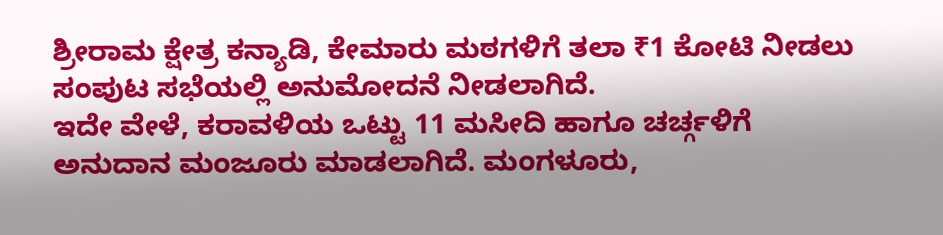ಶ್ರೀರಾಮ ಕ್ಷೇತ್ರ ಕನ್ಯಾಡಿ, ಕೇಮಾರು ಮಠಗಳಿಗೆ ತಲಾ ₹1 ಕೋಟಿ ನೀಡಲು ಸಂಪುಟ ಸಭೆಯಲ್ಲಿ ಅನುಮೋದನೆ ನೀಡಲಾಗಿದೆ.
ಇದೇ ವೇಳೆ, ಕರಾವಳಿಯ ಒಟ್ಟು 11 ಮಸೀದಿ ಹಾಗೂ ಚರ್ಚ್ಗಳಿಗೆ ಅನುದಾನ ಮಂಜೂರು ಮಾಡಲಾಗಿದೆ. ಮಂಗಳೂರು,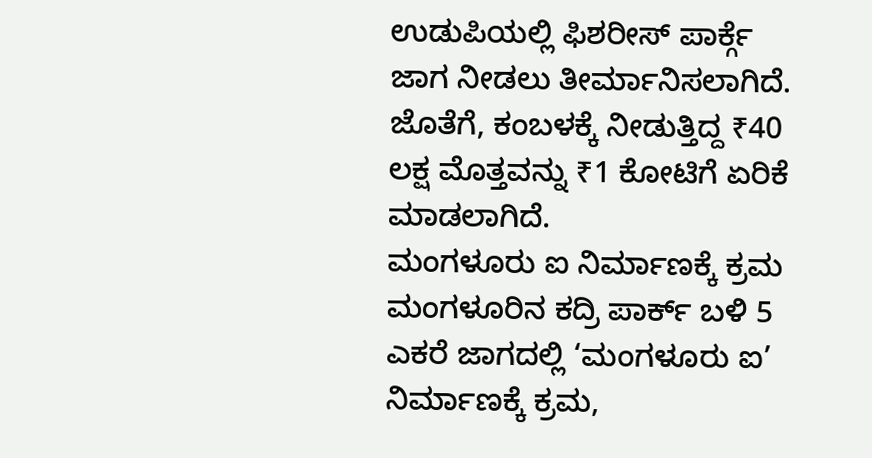ಉಡುಪಿಯಲ್ಲಿ ಫಿಶರೀಸ್ ಪಾರ್ಕ್ಗೆ ಜಾಗ ನೀಡಲು ತೀರ್ಮಾನಿಸಲಾಗಿದೆ. ಜೊತೆಗೆ, ಕಂಬಳಕ್ಕೆ ನೀಡುತ್ತಿದ್ದ ₹40 ಲಕ್ಷ ಮೊತ್ತವನ್ನು ₹1 ಕೋಟಿಗೆ ಏರಿಕೆ ಮಾಡಲಾಗಿದೆ.
ಮಂಗಳೂರು ಐ ನಿರ್ಮಾಣಕ್ಕೆ ಕ್ರಮ
ಮಂಗಳೂರಿನ ಕದ್ರಿ ಪಾರ್ಕ್ ಬಳಿ 5 ಎಕರೆ ಜಾಗದಲ್ಲಿ ‘ಮಂಗಳೂರು ಐ’ ನಿರ್ಮಾಣಕ್ಕೆ ಕ್ರಮ,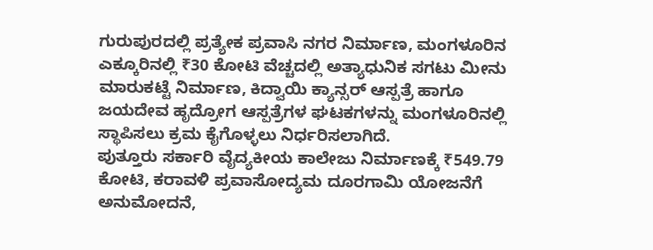ಗುರುಪುರದಲ್ಲಿ ಪ್ರತ್ಯೇಕ ಪ್ರವಾಸಿ ನಗರ ನಿರ್ಮಾಣ, ಮಂಗಳೂರಿನ ಎಕ್ಕೂರಿನಲ್ಲಿ ₹30 ಕೋಟಿ ವೆಚ್ಚದಲ್ಲಿ ಅತ್ಯಾಧುನಿಕ ಸಗಟು ಮೀನು ಮಾರುಕಟ್ಟೆ ನಿರ್ಮಾಣ, ಕಿದ್ವಾಯಿ ಕ್ಯಾನ್ಸರ್ ಆಸ್ಪತ್ರೆ ಹಾಗೂ ಜಯದೇವ ಹೃದ್ರೋಗ ಆಸ್ಪತ್ರೆಗಳ ಘಟಕಗಳನ್ನು ಮಂಗಳೂರಿನಲ್ಲಿ ಸ್ಥಾಪಿಸಲು ಕ್ರಮ ಕೈಗೊಳ್ಳಲು ನಿರ್ಧರಿಸಲಾಗಿದೆ.
ಪುತ್ತೂರು ಸರ್ಕಾರಿ ವೈದ್ಯಕೀಯ ಕಾಲೇಜು ನಿರ್ಮಾಣಕ್ಕೆ ₹549.79 ಕೋಟಿ, ಕರಾವಳಿ ಪ್ರವಾಸೋದ್ಯಮ ದೂರಗಾಮಿ ಯೋಜನೆಗೆ ಅನುಮೋದನೆ,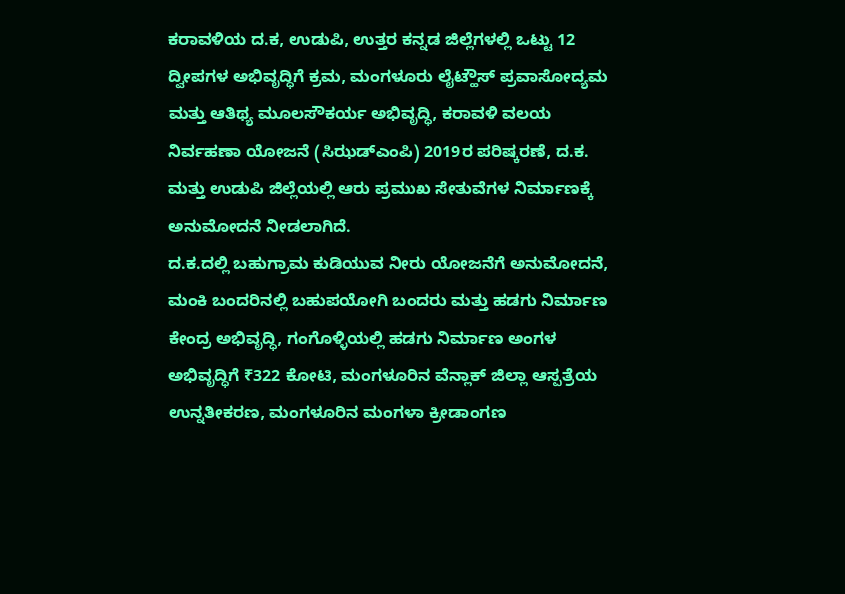ಕರಾವಳಿಯ ದ.ಕ, ಉಡುಪಿ, ಉತ್ತರ ಕನ್ನಡ ಜಿಲ್ಲೆಗಳಲ್ಲಿ ಒಟ್ಟು 12 ದ್ವೀಪಗಳ ಅಭಿವೃದ್ಧಿಗೆ ಕ್ರಮ, ಮಂಗಳೂರು ಲೈಟ್ಹೌಸ್ ಪ್ರವಾಸೋದ್ಯಮ ಮತ್ತು ಆತಿಥ್ಯ ಮೂಲಸೌಕರ್ಯ ಅಭಿವೃದ್ಧಿ, ಕರಾವಳಿ ವಲಯ ನಿರ್ವಹಣಾ ಯೋಜನೆ (ಸಿಝಡ್ಎಂಪಿ) 2019ರ ಪರಿಷ್ಕರಣೆ, ದ.ಕ. ಮತ್ತು ಉಡುಪಿ ಜಿಲ್ಲೆಯಲ್ಲಿ ಆರು ಪ್ರಮುಖ ಸೇತುವೆಗಳ ನಿರ್ಮಾಣಕ್ಕೆ ಅನುಮೋದನೆ ನೀಡಲಾಗಿದೆ.
ದ.ಕ.ದಲ್ಲಿ ಬಹುಗ್ರಾಮ ಕುಡಿಯುವ ನೀರು ಯೋಜನೆಗೆ ಅನುಮೋದನೆ, ಮಂಕಿ ಬಂದರಿನಲ್ಲಿ ಬಹುಪಯೋಗಿ ಬಂದರು ಮತ್ತು ಹಡಗು ನಿರ್ಮಾಣ ಕೇಂದ್ರ ಅಭಿವೃದ್ಧಿ, ಗಂಗೊಳ್ಳಿಯಲ್ಲಿ ಹಡಗು ನಿರ್ಮಾಣ ಅಂಗಳ ಅಭಿವೃದ್ಧಿಗೆ ₹322 ಕೋಟಿ, ಮಂಗಳೂರಿನ ವೆನ್ಲಾಕ್ ಜಿಲ್ಲಾ ಆಸ್ಪತ್ರೆಯ ಉನ್ನತೀಕರಣ, ಮಂಗಳೂರಿನ ಮಂಗಳಾ ಕ್ರೀಡಾಂಗಣ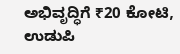ಅಭಿವೃದ್ಧಿಗೆ ₹20 ಕೋಟಿ, ಉಡುಪಿ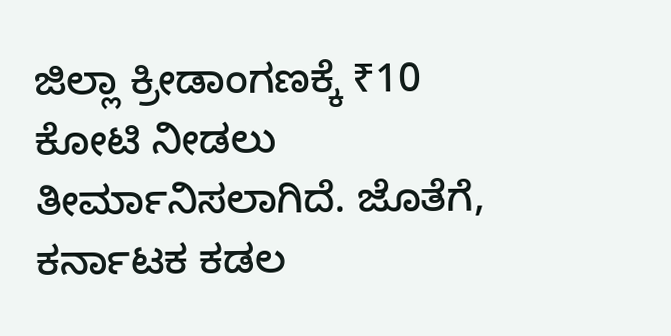ಜಿಲ್ಲಾ ಕ್ರೀಡಾಂಗಣಕ್ಕೆ ₹10 ಕೋಟಿ ನೀಡಲು ತೀರ್ಮಾನಿಸಲಾಗಿದೆ. ಜೊತೆಗೆ, ಕರ್ನಾಟಕ ಕಡಲ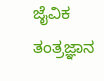ಜೈವಿಕ ತಂತ್ರಜ್ಞಾನ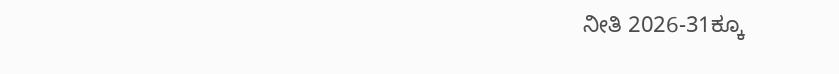ನೀತಿ 2026-31ಕ್ಕೂ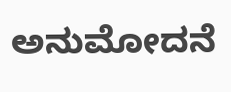ಅನುಮೋದನೆ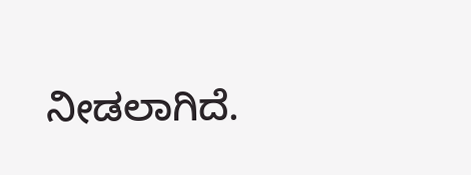ನೀಡಲಾಗಿದೆ.